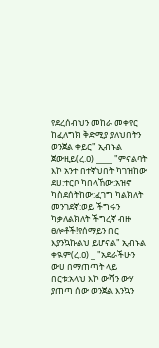የደረሰብህን መከራ መቀየር ከፈለግክ ቅድሚያ ያለህበትን ወንጀል ቀይር" ኢብኑል ጀውዚይ(ረ.ዐ) ____ "ምናልባት እኮ አንተ በተኛህበት ካገዝከው ደሀ:ተርቦ ካበላኸው:አዝኖ ካስደሰትከው:ፈገግ ካልክለት መንገደኛ:ወይ ችግሩን ካቃለልክለት ችግረኛ ብዙ ፀሎቶች!የሰማይን በር እያንኳኩልህ ይሆናል" ኢብኑል ቀዪም(ረ.ዐ) _ "አደራችሁን ውሀ በማጠጣት ላይ በርቱ:አላህ እኮ ውሻን ውሃ ያጠጣ ሰው ወንጀል እንኳን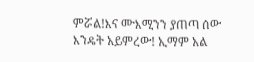ምሯል!እና ሙእሚንን ያጠጣ ሰው እንዴት አይምረው! ኢማም አል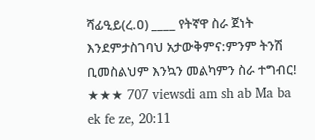ሻፊዒይ(ረ.ዐ) ____ የትኛዋ ስራ ጀነት እንደምታስገባህ አታውቅምና:ምንም ትንሽ ቢመስልህም እንኳን መልካምን ስራ ተግብር! ★★★ 707 viewsdi am sh ab Ma ba ek fe ze, 20:11